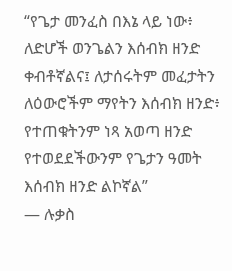“የጌታ መንፈስ በእኔ ላይ ነው፥ ለድሆች ወንጌልን እሰብክ ዘንድ ቀብቶኛልና፤ ለታሰሩትም መፈታትን ለዕውሮችም ማየትን እሰብክ ዘንድ፥ የተጠቁትንም ነጻ አወጣ ዘንድ የተወደደችውንም የጌታን ዓመት እሰብክ ዘንድ ልኮኛል”
— ሉቃስ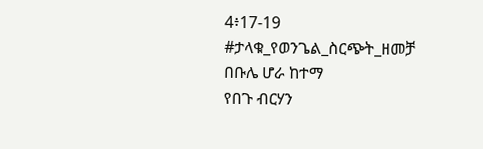4፥17-19
#ታላቁ_የወንጌል_ስርጭት_ዘመቻ
በቡሌ ሆራ ከተማ
የበጉ ብርሃን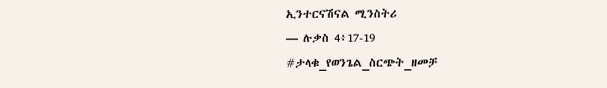ኢንተርናሽናል ሚንስትሪ
— ሉቃስ 4፥17-19
#ታላቁ_የወንጌል_ስርጭት_ዘመቻ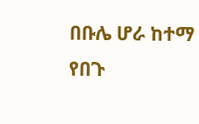በቡሌ ሆራ ከተማ
የበጉ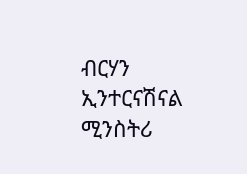ብርሃን ኢንተርናሽናል ሚንስትሪ